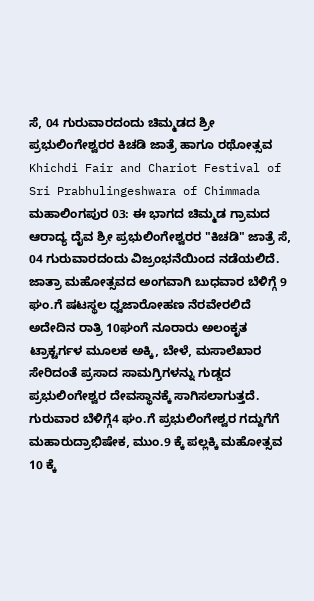ಸೆ, 04 ಗುರುವಾರದಂದು ಚಿಮ್ಮಡದ ಶ್ರೀ ಪ್ರಭುಲಿಂಗೇಶ್ವರರ ಕಿಚಡಿ ಜಾತ್ರೆ ಹಾಗೂ ರಥೋತ್ಸವ
Khichdi Fair and Chariot Festival of Sri Prabhulingeshwara of Chimmada
ಮಹಾಲಿಂಗಪುರ 03: ಈ ಭಾಗದ ಚಿಮ್ಮಡ ಗ್ರಾಮದ ಆರಾದ್ಯ ದೈವ ಶ್ರೀ ಪ್ರಭುಲಿಂಗೇಶ್ವರರ "ಕಿಚಡಿ" ಜಾತ್ರೆ ಸೆ, 04 ಗುರುವಾರದಂದು ವಿಜ್ರಂಭನೆಯಿಂದ ನಡೆಯಲಿದೆ.
ಜಾತ್ರಾ ಮಹೋತ್ಸವದ ಅಂಗವಾಗಿ ಬುಧವಾರ ಬೆಳಿಗ್ಗೆ 9 ಘಂ.ಗೆ ಷಟಸ್ಥಲ ಧ್ವಜಾರೋಹಣ ನೆರವೇರಲಿದೆ ಅದೇದಿನ ರಾತ್ರಿ 10ಘಂಗೆ ನೂರಾರು ಅಲಂಕೃತ ಟ್ರಾಕ್ಟರ್ಗಳ ಮೂಲಕ ಅಕ್ಕಿ, ಬೇಳೆ, ಮಸಾಲೆಖಾರ ಸೇರಿದಂತೆ ಪ್ರಸಾದ ಸಾಮಗ್ರಿಗಳನ್ನು ಗುಡ್ಡದ ಪ್ರಭುಲಿಂಗೇಶ್ವರ ದೇವಸ್ಥಾನಕ್ಕೆ ಸಾಗಿಸಲಾಗುತ್ತದೆ.
ಗುರುವಾರ ಬೆಳಿಗ್ಗೆ4 ಘಂ.ಗೆ ಪ್ರಭುಲಿಂಗೇಶ್ವರ ಗದ್ದುಗೆಗೆ ಮಹಾರುದ್ರಾಭಿಷೇಕ, ಮುಂ.9 ಕ್ಕೆ ಪಲ್ಲಕ್ಕಿ ಮಹೋತ್ಸವ 10 ಕ್ಕೆ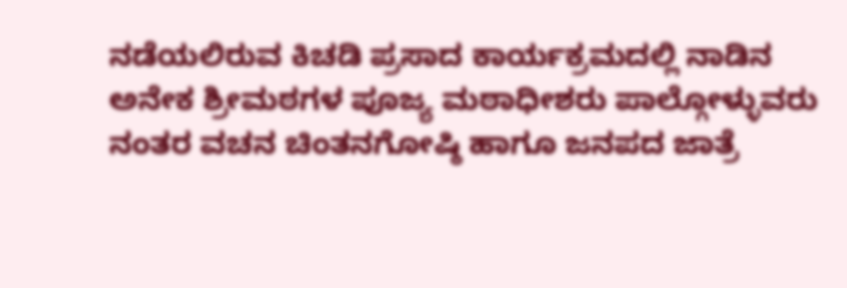ನಡೆಯಲಿರುವ ಕಿಚಡಿ ಪ್ರಸಾದ ಕಾರ್ಯಕ್ರಮದಲ್ಲಿ ನಾಡಿನ ಅನೇಕ ಶ್ರೀಮಠಗಳ ಪೂಜ್ಯ ಮಠಾಧೀಶರು ಪಾಲ್ಗೋಳ್ಳುವರು ನಂತರ ವಚನ ಚಿಂತನಗೋಷ್ಠಿ ಹಾಗೂ ಜನಪದ ಜಾತ್ರೆ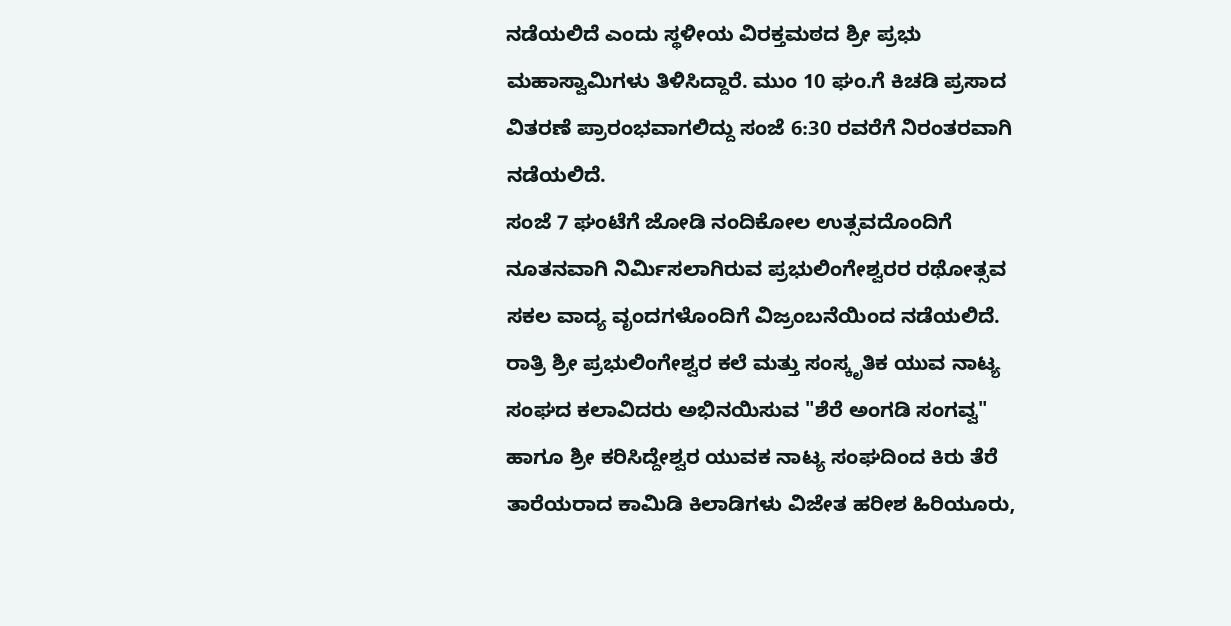ನಡೆಯಲಿದೆ ಎಂದು ಸ್ಥಳೀಯ ವಿರಕ್ತಮಠದ ಶ್ರೀ ಪ್ರಭು ಮಹಾಸ್ವಾಮಿಗಳು ತಿಳಿಸಿದ್ದಾರೆ. ಮುಂ 10 ಘಂ.ಗೆ ಕಿಚಡಿ ಪ್ರಸಾದ ವಿತರಣೆ ಪ್ರಾರಂಭವಾಗಲಿದ್ದು ಸಂಜೆ 6:30 ರವರೆಗೆ ನಿರಂತರವಾಗಿ ನಡೆಯಲಿದೆ.
ಸಂಜೆ 7 ಘಂಟೆಗೆ ಜೋಡಿ ನಂದಿಕೋಲ ಉತ್ಸವದೊಂದಿಗೆ ನೂತನವಾಗಿ ನಿರ್ಮಿಸಲಾಗಿರುವ ಪ್ರಭುಲಿಂಗೇಶ್ವರರ ರಥೋತ್ಸವ ಸಕಲ ವಾದ್ಯ ವೃಂದಗಳೊಂದಿಗೆ ವಿಜ್ರಂಬನೆಯಿಂದ ನಡೆಯಲಿದೆ. ರಾತ್ರಿ ಶ್ರೀ ಪ್ರಭುಲಿಂಗೇಶ್ವರ ಕಲೆ ಮತ್ತು ಸಂಸ್ಕೃತಿಕ ಯುವ ನಾಟ್ಯ ಸಂಘದ ಕಲಾವಿದರು ಅಭಿನಯಿಸುವ "ಶೆರೆ ಅಂಗಡಿ ಸಂಗವ್ವ" ಹಾಗೂ ಶ್ರೀ ಕರಿಸಿದ್ದೇಶ್ವರ ಯುವಕ ನಾಟ್ಯ ಸಂಘದಿಂದ ಕಿರು ತೆರೆ ತಾರೆಯರಾದ ಕಾಮಿಡಿ ಕಿಲಾಡಿಗಳು ವಿಜೇತ ಹರೀಶ ಹಿರಿಯೂರು,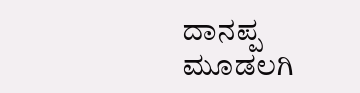ದಾನಪ್ಪ ಮೂಡಲಗಿ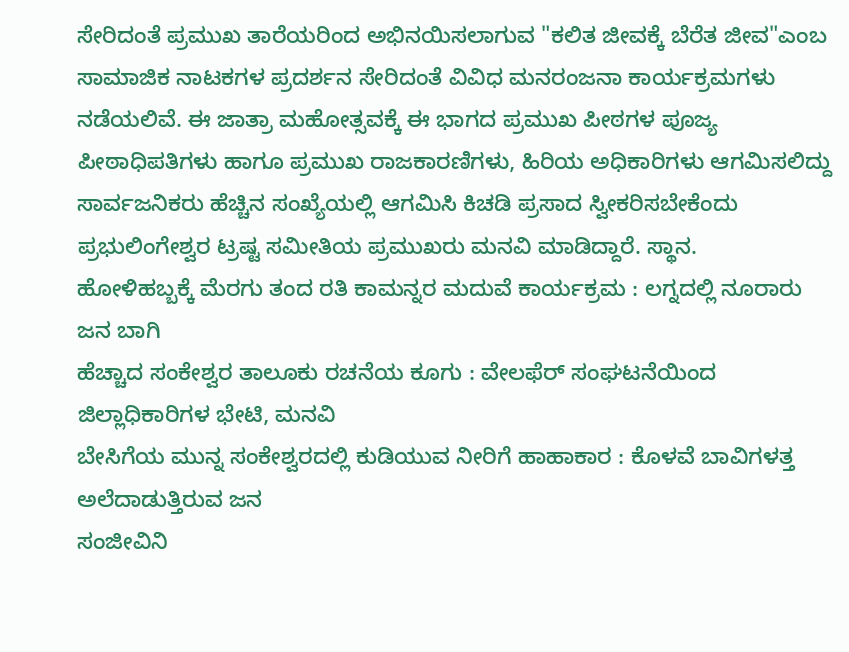ಸೇರಿದಂತೆ ಪ್ರಮುಖ ತಾರೆಯರಿಂದ ಅಭಿನಯಿಸಲಾಗುವ "ಕಲಿತ ಜೀವಕ್ಕೆ ಬೆರೆತ ಜೀವ"ಎಂಬ ಸಾಮಾಜಿಕ ನಾಟಕಗಳ ಪ್ರದರ್ಶನ ಸೇರಿದಂತೆ ವಿವಿಧ ಮನರಂಜನಾ ಕಾರ್ಯಕ್ರಮಗಳು ನಡೆಯಲಿವೆ. ಈ ಜಾತ್ರಾ ಮಹೋತ್ಸವಕ್ಕೆ ಈ ಭಾಗದ ಪ್ರಮುಖ ಪೀಠಗಳ ಪೂಜ್ಯ ಪೀಠಾಧಿಪತಿಗಳು ಹಾಗೂ ಪ್ರಮುಖ ರಾಜಕಾರಣಿಗಳು, ಹಿರಿಯ ಅಧಿಕಾರಿಗಳು ಆಗಮಿಸಲಿದ್ದು ಸಾರ್ವಜನಿಕರು ಹೆಚ್ಚಿನ ಸಂಖ್ಯೆಯಲ್ಲಿ ಆಗಮಿಸಿ ಕಿಚಡಿ ಪ್ರಸಾದ ಸ್ವೀಕರಿಸಬೇಕೆಂದು ಪ್ರಭುಲಿಂಗೇಶ್ವರ ಟ್ರಷ್ಟ ಸಮೀತಿಯ ಪ್ರಮುಖರು ಮನವಿ ಮಾಡಿದ್ದಾರೆ. ಸ್ಥಾನ.
ಹೋಳಿಹಬ್ಬಕ್ಕೆ ಮೆರಗು ತಂದ ರತಿ ಕಾಮನ್ನರ ಮದುವೆ ಕಾರ್ಯಕ್ರಮ : ಲಗ್ನದಲ್ಲಿ ನೂರಾರು ಜನ ಬಾಗಿ
ಹೆಚ್ಚಾದ ಸಂಕೇಶ್ವರ ತಾಲೂಕು ರಚನೆಯ ಕೂಗು : ವೇಲಫೆರ್ ಸಂಘಟನೆಯಿಂದ ಜಿಲ್ಲಾಧಿಕಾರಿಗಳ ಭೇಟಿ, ಮನವಿ
ಬೇಸಿಗೆಯ ಮುನ್ನ ಸಂಕೇಶ್ವರದಲ್ಲಿ ಕುಡಿಯುವ ನೀರಿಗೆ ಹಾಹಾಕಾರ : ಕೊಳವೆ ಬಾವಿಗಳತ್ತ ಅಲೆದಾಡುತ್ತಿರುವ ಜನ
ಸಂಜೀವಿನಿ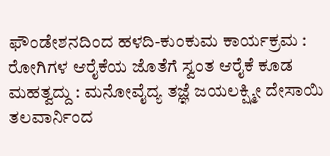ಫೌಂಡೇಶನದಿಂದ ಹಳದಿ-ಕುಂಕುಮ ಕಾರ್ಯಕ್ರಮ : ರೋಗಿಗಳ ಆರೈಕೆಯ ಜೊತೆಗೆ ಸ್ವಂತ ಆರೈಕೆ ಕೂಡ ಮಹತ್ವದ್ದು : ಮನೋವೈದ್ಯ ತಜ್ಞೆ ಜಯಲಕ್ಷ್ಮೀ ದೇಸಾಯಿ
ತಲವಾರ್ನಿಂದ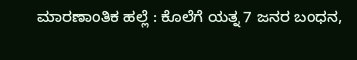ಮಾರಣಾಂತಿಕ ಹಲ್ಲೆ : ಕೊಲೆಗೆ ಯತ್ನ 7 ಜನರ ಬಂಧನ,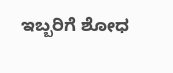ಇಬ್ಬರಿಗೆ ಶೋಧ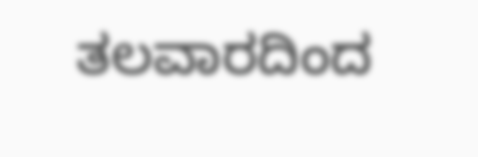ತಲವಾರದಿಂದ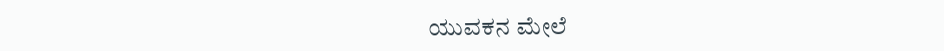ಯುವಕನ ಮೇಲೆ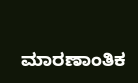ಮಾರಣಾಂತಿಕ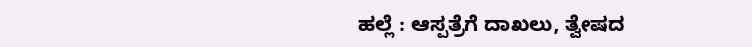ಹಲ್ಲೆ : ಆಸ್ಪತ್ರೆಗೆ ದಾಖಲು, ತ್ವೇಷದ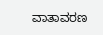ವಾತಾವರಣ